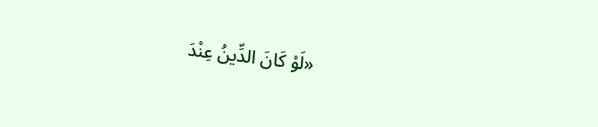«لَوْ كَانَ الدِّينُ عِنْدَ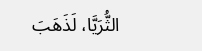الثُّرَيَّا، لَذَهَبَ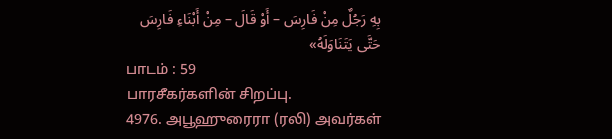بِهِ رَجُلٌ مِنْ فَارِسَ – أَوْ قَالَ – مِنْ أَبْنَاءِ فَارِسَ حَتَّى يَتَنَاوَلَهُ»
பாடம் : 59
பாரசீகர்களின் சிறப்பு.
4976. அபூஹுரைரா (ரலி) அவர்கள்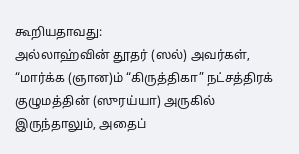கூறியதாவது:
அல்லாஹ்வின் தூதர் (ஸல்) அவர்கள், “மார்க்க (ஞான)ம் “கிருத்திகா” நட்சத்திரக் குழுமத்தின் (ஸுரய்யா) அருகில் இருந்தாலும், அதைப்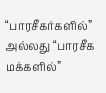“பாரசீகர்களில்” அல்லது “பாரசீக மக்களில்”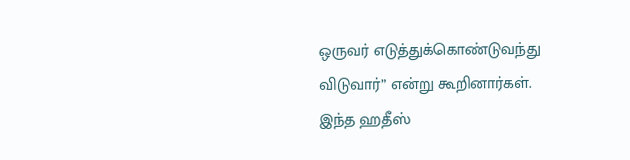ஒருவர் எடுத்துக்கொண்டுவந்து விடுவார்” என்று கூறினார்கள்.
இந்த ஹதீஸ்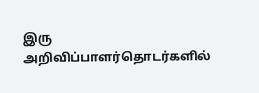இரு அறிவிப்பாளர்தொடர்களில்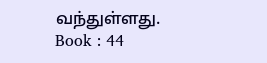வந்துள்ளது.
Book : 44